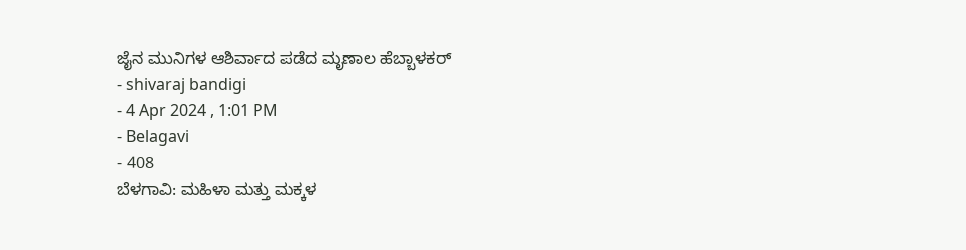ಜೈನ ಮುನಿಗಳ ಆಶಿರ್ವಾದ ಪಡೆದ ಮೃಣಾಲ ಹೆಬ್ಬಾಳಕರ್
- shivaraj bandigi
- 4 Apr 2024 , 1:01 PM
- Belagavi
- 408
ಬೆಳಗಾವಿ: ಮಹಿಳಾ ಮತ್ತು ಮಕ್ಕಳ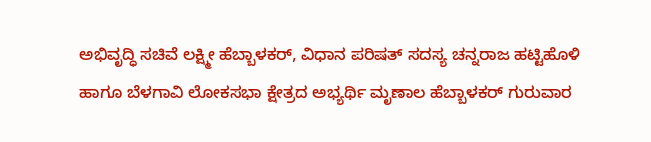ಅಭಿವೃದ್ಧಿ ಸಚಿವೆ ಲಕ್ಷ್ಮೀ ಹೆಬ್ಬಾಳಕರ್, ವಿಧಾನ ಪರಿಷತ್ ಸದಸ್ಯ ಚನ್ನರಾಜ ಹಟ್ಟಿಹೊಳಿ ಹಾಗೂ ಬೆಳಗಾವಿ ಲೋಕಸಭಾ ಕ್ಷೇತ್ರದ ಅಭ್ಯರ್ಥಿ ಮೃಣಾಲ ಹೆಬ್ಬಾಳಕರ್ ಗುರುವಾರ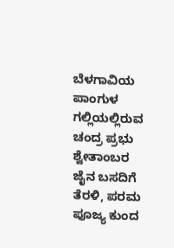ಬೆಳಗಾವಿಯ ಪಾಂಗುಳ ಗಲ್ಲಿಯಲ್ಲಿರುವ ಚಂದ್ರ ಪ್ರಭು ಶ್ವೇತಾಂಬರ ಜೈನ ಬಸದಿಗೆ ತೆರಳಿ, ಪರಮ ಪೂಜ್ಯ ಕುಂದ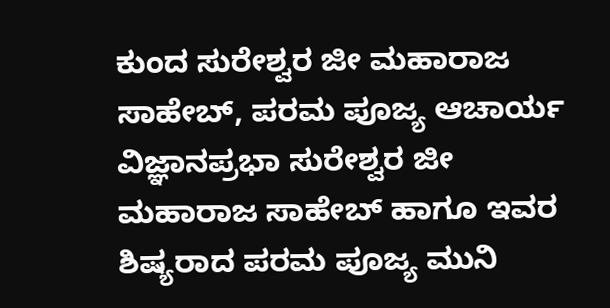ಕುಂದ ಸುರೇಶ್ವರ ಜೀ ಮಹಾರಾಜ ಸಾಹೇಬ್, ಪರಮ ಪೂಜ್ಯ ಆಚಾರ್ಯ ವಿಜ್ಞಾನಪ್ರಭಾ ಸುರೇಶ್ವರ ಜೀ ಮಹಾರಾಜ ಸಾಹೇಬ್ ಹಾಗೂ ಇವರ ಶಿಷ್ಯರಾದ ಪರಮ ಪೂಜ್ಯ ಮುನಿ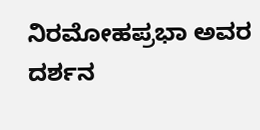ನಿರಮೋಹಪ್ರಭಾ ಅವರ ದರ್ಶನ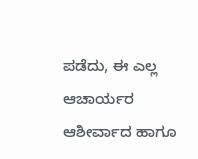ಪಡೆದು, ಈ ಎಲ್ಲ ಆಚಾರ್ಯರ ಆಶೀರ್ವಾದ ಹಾಗೂ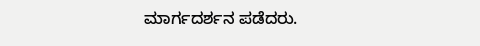ಮಾರ್ಗದರ್ಶನ ಪಡೆದರು.